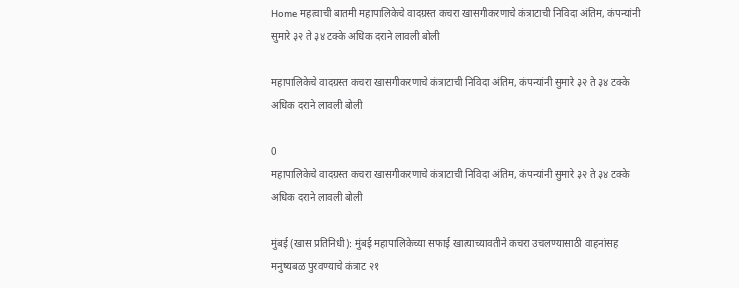Home महत्वाची बातमी महापालिकेचे वादग्रस्त कचरा खासगीकरणाचे कंत्राटाची निविदा अंतिम, कंपन्यांनी सुमारे ३२ ते ३४ टक्के अधिक दराने लावली बोली

महापालिकेचे वादग्रस्त कचरा खासगीकरणाचे कंत्राटाची निविदा अंतिम, कंपन्यांनी सुमारे ३२ ते ३४ टक्के अधिक दराने लावली बोली

0
महापालिकेचे वादग्रस्त कचरा खासगीकरणाचे कंत्राटाची निविदा अंतिम, कंपन्यांनी सुमारे ३२ ते ३४ टक्के अधिक दराने लावली बोली

मुंबई (खास प्रतिनिधी): मुंबई महापालिकेच्या सफाई खात्याच्यावतीने कचरा उचलण्यासाठी वाहनांसह मनुष्यबळ पुरवण्याचे कंत्राट २१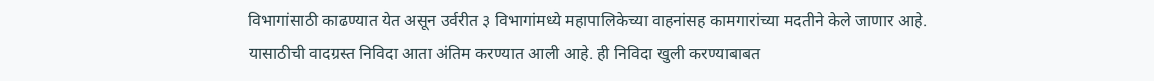विभागांसाठी काढण्यात येत असून उर्वरीत ३ विभागांमध्ये महापालिकेच्या वाहनांसह कामगारांच्या मदतीने केले जाणार आहे. यासाठीची वादग्रस्त निविदा आता अंतिम करण्यात आली आहे. ही निविदा खुली करण्याबाबत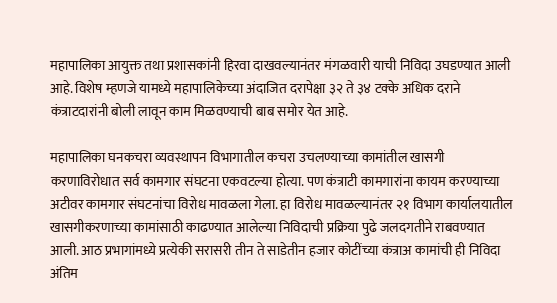महापालिका आयुक्त तथा प्रशासकांनी हिरवा दाखवल्यानंतर मंगळवारी याची निविदा उघडण्यात आली आहे. विशेष म्हणजे यामध्ये महापालिकेच्या अंदाजित दरापेक्षा ३२ ते ३४ टक्के अधिक दराने कंत्राटदारांनी बोली लावून काम मिळवण्याची बाब समोर येत आहे.

महापालिका घनकचरा व्यवस्थापन विभागातील कचरा उचलण्याच्या कामांतील खासगी करणाविरोधात सर्व कामगार संघटना एकवटल्या होत्या. पण कंत्राटी कामगारांना कायम करण्याच्या अटीवर कामगार संघटनांचा विरोध मावळला गेला. हा विरोध मावळल्यानंतर २१ विभाग कार्यालयातील खासगीकरणाच्या कामांसाठी काढण्यात आलेल्या निविदाची प्रक्रिया पुढे जलदगतीने राबवण्यात आली. आठ प्रभागांमध्ये प्रत्येकी सरासरी तीन ते साडेतीन हजार कोटींच्या कंत्राअ कामांची ही निविदा अंतिम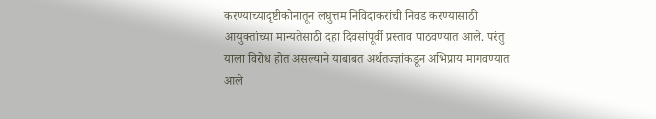करण्याच्यादृष्टीकोनातून लघुत्तम निविदाकरांची निवड करण्यासाठी आयुक्तांच्या मान्यतेसाठी दहा दिवसांपूर्वी प्रस्ताव पाठवण्यात आले. परंतु याला विरोध होत असल्याने याबाबत अर्थतज्ज्ञांकडून अभिप्राय मागवण्यात आले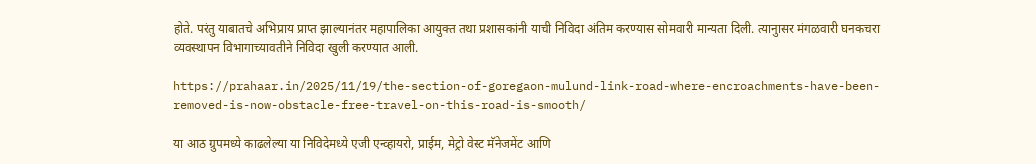होते. परंतु याबातचे अभिप्राय प्राप्त झाल्यानंतर महापालिका आयुक्त तथा प्रशासकांनी याची निविदा अंतिम करण्यास सोमवारी मान्यता दिली. त्यानुासर मंगळवारी घनकचरा व्यवस्थापन विभागाच्यावतीने निविदा खुली करण्यात आली.

https://prahaar.in/2025/11/19/the-section-of-goregaon-mulund-link-road-where-encroachments-have-been-removed-is-now-obstacle-free-travel-on-this-road-is-smooth/

या आठ ग्रुपमध्ये काढलेल्या या निविदेमध्ये एजी एन्व्हायरो, प्राईम, मेट्रो वेस्ट मॅनेजमेंट आणि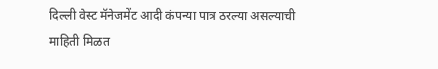दिल्ली वेस्ट मॅनेजमेंट आदी कंपन्या पात्र ठरल्या असल्याची माहिती मिळत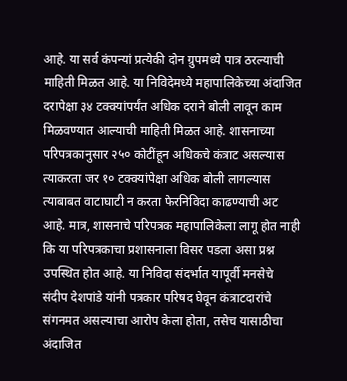आहे. या सर्व कंपन्यां प्रत्येकी दोन ग्रुपमध्ये पात्र ठरल्याची माहिती मिळत आहे. या निविदेमध्ये महापालिकेच्या अंदाजित दरापेक्षा ३४ टक्क्यांपर्यंत अधिक दराने बोली लावून काम मिळवण्यात आल्याची माहिती मिळत आहे. शासनाच्या परिपत्रकानुसार २५० कोटींहून अधिकचे कंत्राट असल्यास त्याकरता जर १० टक्क्यांपेक्षा अधिक बोली लागल्यास त्याबाबत वाटाघाटी न करता फेरनिविदा काढण्याची अट आहे. मात्र, शासनाचे परिपत्रक महापालिकेला लागू होत नाही कि या परिपत्रकाचा प्रशासनाला विसर पडला असा प्रश्न उपस्थित होत आहे. या निविदा संदर्भात यापूर्वी मनसेचे संदीप देशपांडे यांनी पत्रकार परिषद घेवून कंत्राटदारांचे संगनमत असल्याचा आरोप केला होता, तसेच यासाठीचा अंदाजित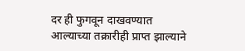दर ही फुगवून दाखवण्यात आल्याच्या तक्रारीही प्राप्त झाल्याने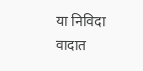या निविदा वादात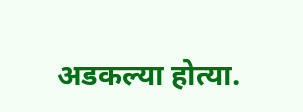अडकल्या होत्या.